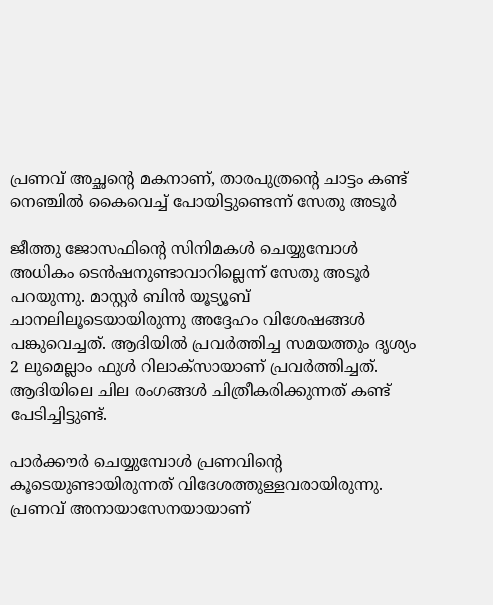പ്രണവ് അച്ഛന്‍റെ മകനാണ്, താരപുത്രന്‍റെ ചാട്ടം കണ്ട് നെഞ്ചില്‍ കൈവെച്ച് പോയിട്ടുണ്ടെന്ന് സേതു അടൂര്‍

ജീത്തു ജോസഫിന്റെ സിനിമകള്‍ ചെയ്യുമ്പോള്‍ അധികം ടെന്‍ഷനുണ്ടാവാറില്ലെന്ന് സേതു അടൂര്‍ പറയുന്നു. മാസ്റ്റര്‍ ബിന്‍ യൂട്യൂബ് ചാനലിലൂടെയായിരുന്നു അദ്ദേഹം വിശേഷങ്ങള്‍ പങ്കുവെച്ചത്. ആദിയില്‍ പ്രവര്‍ത്തിച്ച സമയത്തും ദൃശ്യം 2 ലുമെല്ലാം ഫുള്‍ റിലാക്‌സായാണ് പ്രവര്‍ത്തിച്ചത്. ആദിയിലെ ചില രംഗങ്ങള്‍ ചിത്രീകരിക്കുന്നത് കണ്ട് പേടിച്ചിട്ടുണ്ട്.

പാര്‍ക്കൗര്‍ ചെയ്യുമ്പോള്‍ പ്രണവിന്‍റെ കൂടെയുണ്ടായിരുന്നത് വിദേശത്തുള്ളവരായിരുന്നു. പ്രണവ് അനായാസേനയായാണ്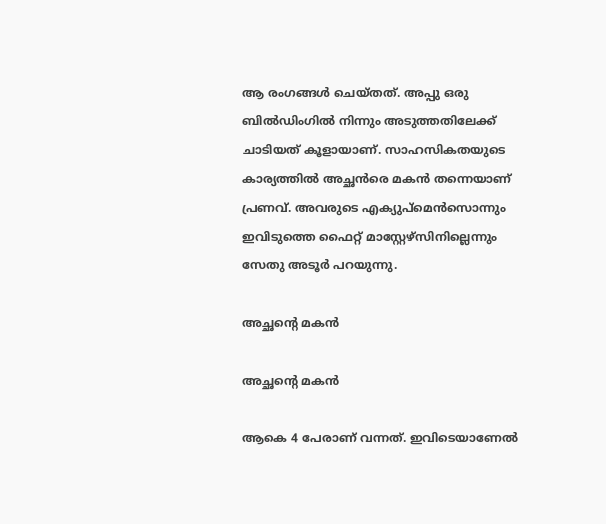ആ രംഗങ്ങള്‍ ചെയ്തത്. അപ്പു ഒരു ബില്‍ഡിംഗില്‍ നിന്നും അടുത്തതിലേക്ക് ചാടിയത് കൂളായാണ്. സാഹസികതയുടെ കാര്യത്തില്‍ അച്ഛന്‍രെ മകന്‍ തന്നെയാണ് പ്രണവ്. അവരുടെ എക്യുപ്‌മെന്‍സൊന്നും ഇവിടുത്തെ ഫൈറ്റ് മാസ്റ്റേഴ്‌സിനില്ലെന്നും സേതു അടൂര്‍ പറയുന്നു.

അച്ഛന്‍റെ മകന്‍

അച്ഛന്‍റെ മകന്‍

ആകെ 4 പേരാണ് വന്നത്. ഇവിടെയാണേല്‍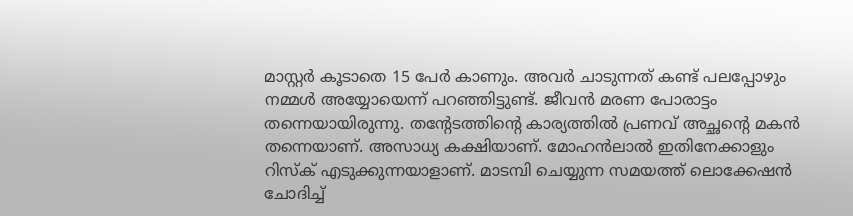മാസ്റ്റര്‍ കൂടാതെ 15 പേര്‍ കാണും. അവര്‍ ചാടുന്നത് കണ്ട് പലപ്പോഴും നമ്മള്‍ അയ്യോയെന്ന് പറഞ്ഞിട്ടുണ്ട്. ജീവന്‍ മരണ പോരാട്ടം തന്നെയായിരുന്നു. തന്റേടത്തിന്റെ കാര്യത്തില്‍ പ്രണവ് അച്ഛന്റെ മകന്‍ തന്നെയാണ്. അസാധ്യ കക്ഷിയാണ്. മോഹന്‍ലാല്‍ ഇതിനേക്കാളും റിസ്‌ക് എടുക്കുന്നയാളാണ്. മാടമ്പി ചെയ്യുന്ന സമയത്ത് ലൊക്കേഷന്‍ ചോദിച്ച്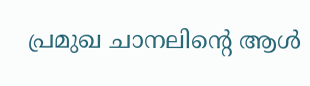പ്രമുഖ ചാനലിന്റെ ആള്‍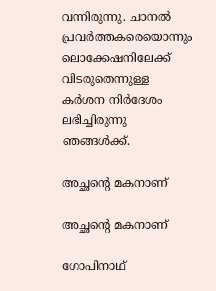വന്നിരുന്നു. ചാനല്‍ പ്രവര്‍ത്തകരെയൊന്നും ലൊക്കേഷനിലേക്ക് വിടരുതെന്നുള്ള കര്‍ശന നിര്‍ദേശം ലഭിച്ചിരുന്നു ഞങ്ങള്‍ക്ക്.

അച്ഛന്റെ മകനാണ്

അച്ഛന്റെ മകനാണ്

ഗോപിനാഥ്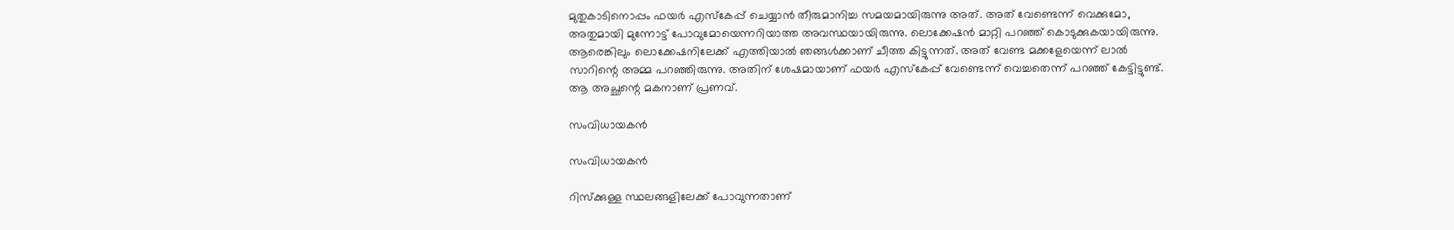മുതുകാടിനൊപ്പം ഫയര്‍ എസ്‌കേപ്പ് ചെയ്യാന്‍ തീരുമാനിച്ച സമയമായിരുന്നു അത്. അത് വേണ്ടെന്ന് വെക്കുമോ, അതുമായി മുന്നോട്ട് പോവുമോയെന്നറിയാത്ത അവസ്ഥയായിരുന്നു. ലൊക്കേഷന്‍ മാറ്റി പറഞ്ഞ് കൊടുക്കുകയായിരുന്നു. ആരെങ്കിലും ലൊക്കേഷനിലേക്ക് എത്തിയാല്‍ ഞങ്ങള്‍ക്കാണ് ചീത്ത കിട്ടുന്നത്. അത് വേണ്ട മക്കളേയെന്ന് ലാല്‍ സാറിന്റെ അമ്മ പറഞ്ഞിരുന്നു. അതിന് ശേഷമായാണ് ഫയര്‍ എസ്‌കേപ്പ് വേണ്ടെന്ന് വെച്ചതെന്ന് പറഞ്ഞ് കേട്ടിട്ടുണ്ട്. ആ അച്ഛന്റെ മകനാണ് പ്രണവ്.

സംവിധായകന്‍

സംവിധായകന്‍

റിസ്‌ക്കുള്ള സ്ഥലങ്ങളിലേക്ക് പോവുന്നതാണ്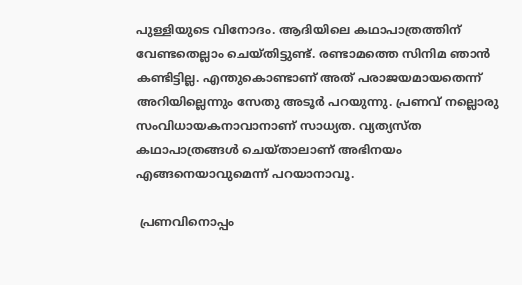പുള്ളിയുടെ വിനോദം. ആദിയിലെ കഥാപാത്രത്തിന് വേണ്ടതെല്ലാം ചെയ്തിട്ടുണ്ട്. രണ്ടാമത്തെ സിനിമ ഞാന്‍ കണ്ടിട്ടില്ല. എന്തുകൊണ്ടാണ് അത് പരാജയമായതെന്ന് അറിയില്ലെന്നും സേതു അടൂര്‍ പറയുന്നു. പ്രണവ് നല്ലൊരു സംവിധായകനാവാനാണ് സാധ്യത. വ്യത്യസ്ത കഥാപാത്രങ്ങള്‍ ചെയ്താലാണ് അഭിനയം എങ്ങനെയാവുമെന്ന് പറയാനാവൂ.

 പ്രണവിനൊപ്പം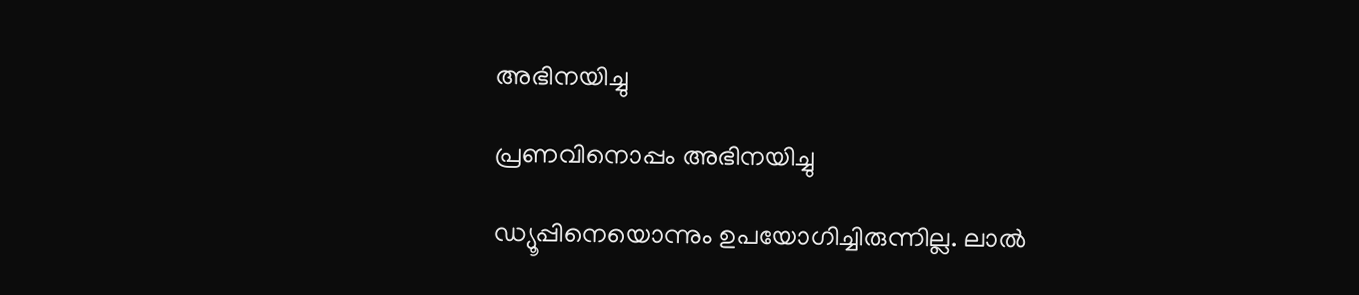അഭിനയിച്ചു

പ്രണവിനൊപ്പം അഭിനയിച്ചു

ഡ്യൂപ്പിനെയൊന്നും ഉപയോഗിച്ചിരുന്നില്ല. ലാല്‍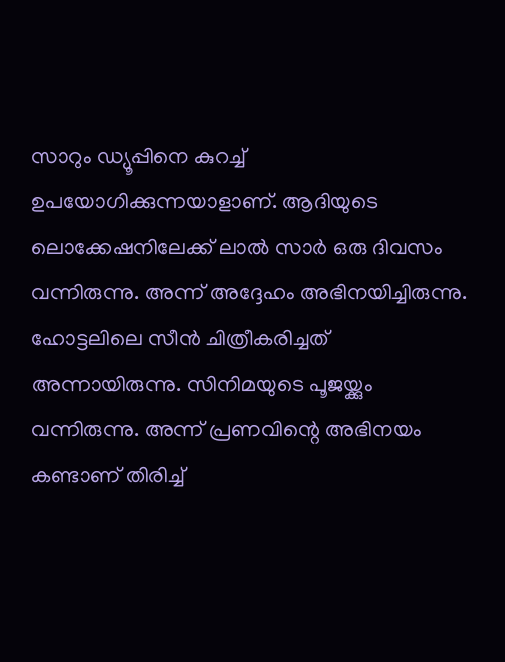സാറും ഡ്യൂപ്പിനെ കുറച്ച് ഉപയോഗിക്കുന്നയാളാണ്. ആദിയുടെ ലൊക്കേഷനിലേക്ക് ലാല്‍ സാര്‍ ഒരു ദിവസം വന്നിരുന്നു. അന്ന് അദ്ദേഹം അഭിനയിച്ചിരുന്നു. ഹോട്ടലിലെ സീന്‍ ചിത്രീകരിച്ചത് അന്നായിരുന്നു. സിനിമയുടെ പൂജയ്ക്കും വന്നിരുന്നു. അന്ന് പ്രണവിന്റെ അഭിനയം കണ്ടാണ് തിരിച്ച്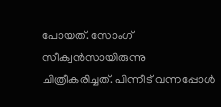പോയത്. സോംഗ് സീക്വന്‍സായിരുന്നു ചിത്രീകരിച്ചത്. പിന്നീട് വന്നപ്പോള്‍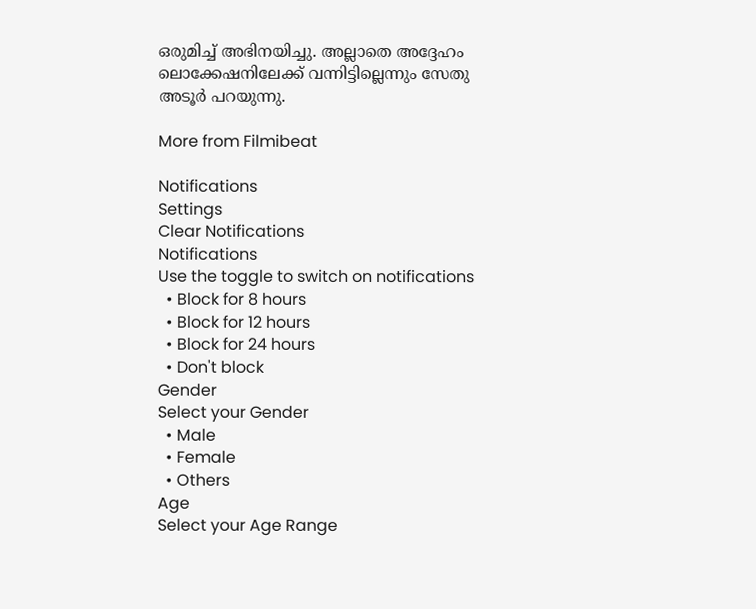ഒരുമിച്ച് അഭിനയിച്ചു. അല്ലാതെ അദ്ദേഹം ലൊക്കേഷനിലേക്ക് വന്നിട്ടില്ലെന്നും സേതു അടൂര്‍ പറയുന്നു.

More from Filmibeat

Notifications
Settings
Clear Notifications
Notifications
Use the toggle to switch on notifications
  • Block for 8 hours
  • Block for 12 hours
  • Block for 24 hours
  • Don't block
Gender
Select your Gender
  • Male
  • Female
  • Others
Age
Select your Age Range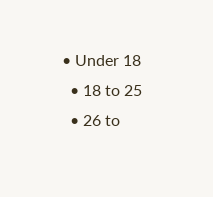• Under 18
  • 18 to 25
  • 26 to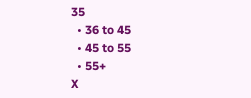35
  • 36 to 45
  • 45 to 55
  • 55+
X